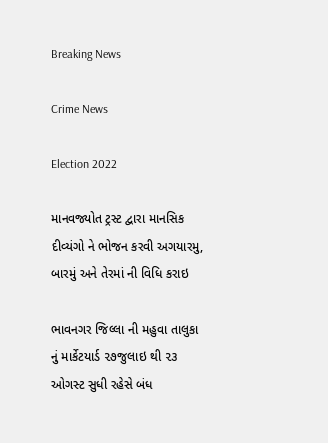Breaking News

Crime News

Election 2022

માનવજ્યોત ટ્રસ્ટ દ્વારા માનસિક દીવ્યંગો ને ભોજન કરવી અગયારમુ, બારમું અને તેરમાં ની વિધિ કરાઇ

ભાવનગર જિલ્લા ની મહુવા તાલુકા નું માર્કેટયાર્ડ ૨૭જુલાઇ થી ૨૩ ઓગસ્ટ સુધી રહેસે બંધ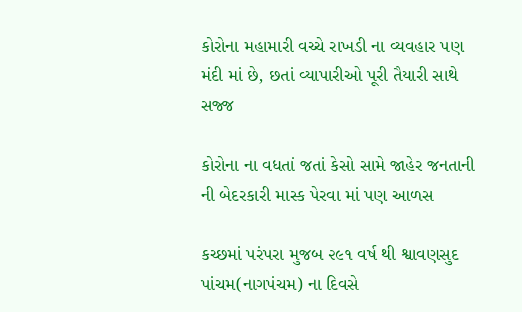કોરોના મહામારી વચ્ચે રાખડી ના વ્યવહાર પણ મંદી માં છે, છતાં વ્યાપારીઓ પૂરી તૈયારી સાથે સજ્જ

કોરોના ના વધતાં જતાં કેસો સામે જાહેર જનતાની ની બેદરકારી માસ્ક પેરવા માં પણ આળસ

કચ્છમાં પરંપરા મુજબ ૨૯૧ વર્ષ થી શ્વાવણસુદ પાંચમ(નાગપંચમ) ના દિવસે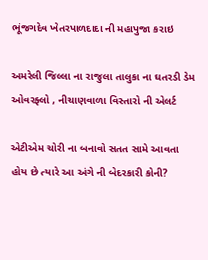ભૂંજગદેવ ખેતરપાળદાદા ની મહાપુજા કરાઇ

અમરેલી જિલ્લા ના રાજુલા તાલુકા ના ઘતરડી ડેમ ઓવરફ્લો , નીચાણવાળા વિસ્તારો ની એલર્ટ

એટીએમ ચોરી ના બનાવો સતત સામે આવતા હોય છે ત્યારે આ અંગે ની બેદરકારી કોની?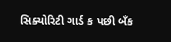સિક્યોરિટી ગાર્ડ ક પછી બઁક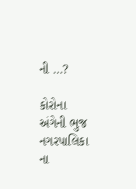ની …?

કોરોના અંગેની ભુજ નગરપાલિકા ના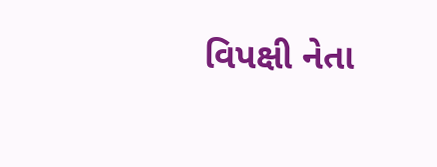વિપક્ષી નેતા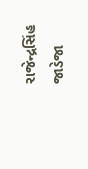રાજેન્દ્રસિંહ જાડેજા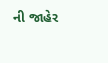ની જાહેર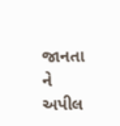જાનતા ને અપીલ